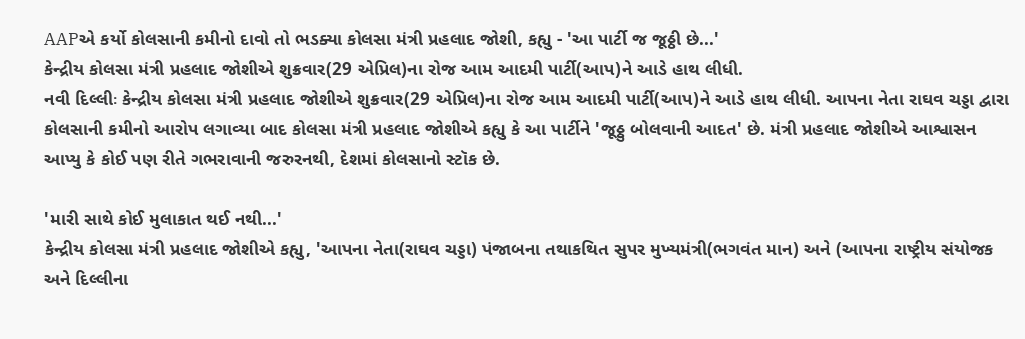AAPએ કર્યો કોલસાની કમીનો દાવો તો ભડક્યા કોલસા મંત્રી પ્રહલાદ જોશી, કહ્યુ - 'આ પાર્ટી જ જૂઠ્ઠી છે...'
કેન્દ્રીય કોલસા મંત્રી પ્રહલાદ જોશીએ શુક્રવાર(29 એપ્રિલ)ના રોજ આમ આદમી પાર્ટી(આપ)ને આડે હાથ લીધી.
નવી દિલ્લીઃ કેન્દ્રીય કોલસા મંત્રી પ્રહલાદ જોશીએ શુક્રવાર(29 એપ્રિલ)ના રોજ આમ આદમી પાર્ટી(આપ)ને આડે હાથ લીધી. આપના નેતા રાઘવ ચડ્ડા દ્વારા કોલસાની કમીનો આરોપ લગાવ્યા બાદ કોલસા મંત્રી પ્રહલાદ જોશીએ કહ્યુ કે આ પાર્ટીને 'જૂઠ્ઠુ બોલવાની આદત' છે. મંત્રી પ્રહલાદ જોશીએ આશ્વાસન આપ્યુ કે કોઈ પણ રીતે ગભરાવાની જરુરનથી, દેશમાં કોલસાનો સ્ટૉક છે.

'મારી સાથે કોઈ મુલાકાત થઈ નથી...'
કેન્દ્રીય કોલસા મંત્રી પ્રહલાદ જોશીએ કહ્યુ, 'આપના નેતા(રાઘવ ચડ્ડા) પંજાબના તથાકથિત સુપર મુખ્યમંત્રી(ભગવંત માન) અને (આપના રાષ્ટ્રીય સંયોજક અને દિલ્લીના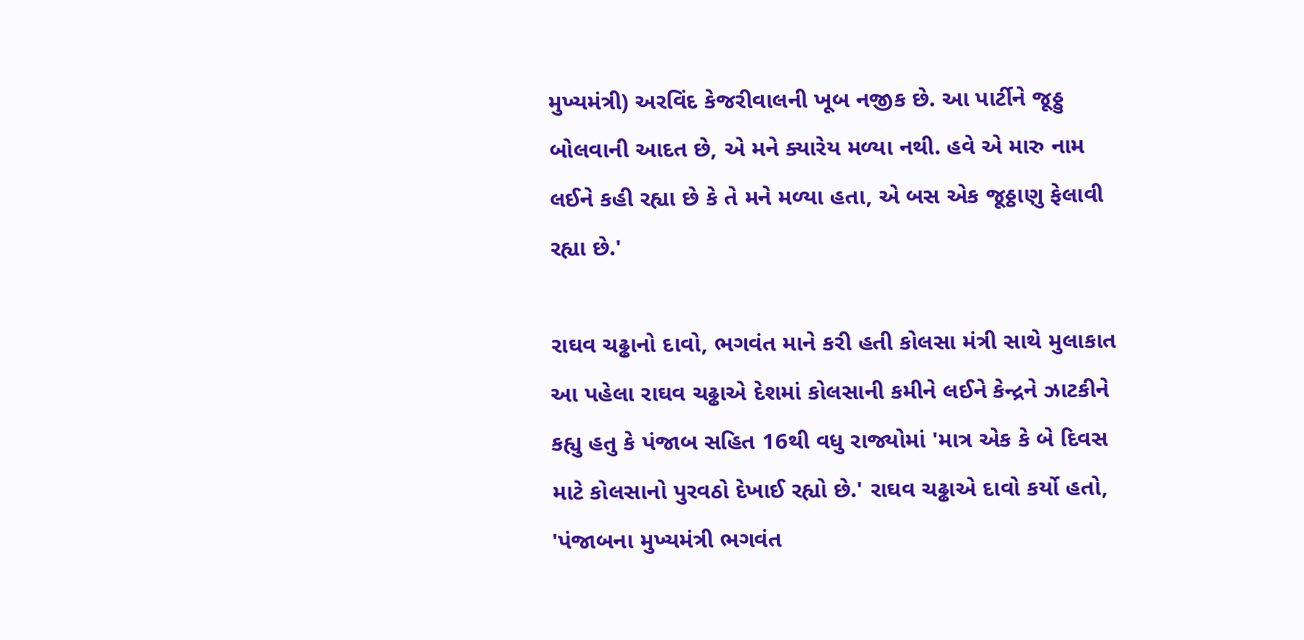મુખ્યમંત્રી) અરવિંદ કેજરીવાલની ખૂબ નજીક છે. આ પાર્ટીને જૂઠ્ઠુ બોલવાની આદત છે, એ મને ક્યારેય મળ્યા નથી. હવે એ મારુ નામ લઈને કહી રહ્યા છે કે તે મને મળ્યા હતા, એ બસ એક જૂઠ્ઠાણુ ફેલાવી રહ્યા છે.'

રાઘવ ચઢ્ઢાનો દાવો, ભગવંત માને કરી હતી કોલસા મંત્રી સાથે મુલાકાત
આ પહેલા રાઘવ ચઢ્ઢાએ દેશમાં કોલસાની કમીને લઈને કેન્દ્રને ઝાટકીને કહ્યુ હતુ કે પંજાબ સહિત 16થી વધુ રાજ્યોમાં 'માત્ર એક કે બે દિવસ માટે કોલસાનો પુરવઠો દેખાઈ રહ્યો છે.' રાઘવ ચઢ્ઢાએ દાવો કર્યો હતો, 'પંજાબના મુખ્યમંત્રી ભગવંત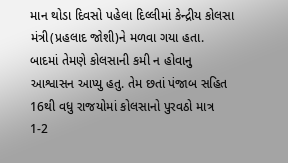માન થોડા દિવસો પહેલા દિલ્લીમાં કેન્દ્રીય કોલસા મંત્રી(પ્રહલાદ જોશી)ને મળવા ગયા હતા. બાદમાં તેમણે કોલસાની કમી ન હોવાનુ આશ્વાસન આપ્યુ હતુ. તેમ છતાં પંજાબ સહિત 16થી વધુ રાજયોમાં કોલસાનો પુરવઠો માત્ર 1-2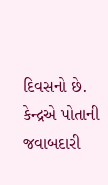દિવસનો છે. કેન્દ્રએ પોતાની જવાબદારી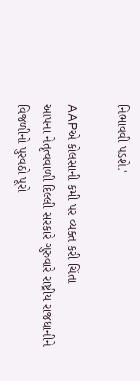નિભાવવી પડશે.'

AAPએ કોલસાની કમી પર વ્યક્ત કરી ચિંતા
આપના નેતૃત્વવાળી દિલ્લી સરકારે ગુરુવારે રાષ્ટ્રીય રાજધાનીને વિજળીનો પુરવઠો પૂરો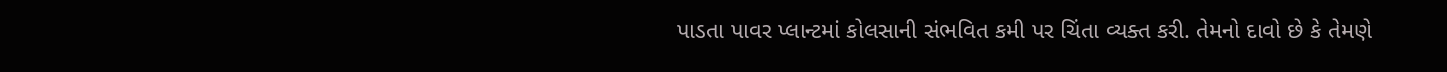પાડતા પાવર પ્લાન્ટમાં કોલસાની સંભવિત કમી પર ચિંતા વ્યક્ત કરી. તેમનો દાવો છે કે તેમણે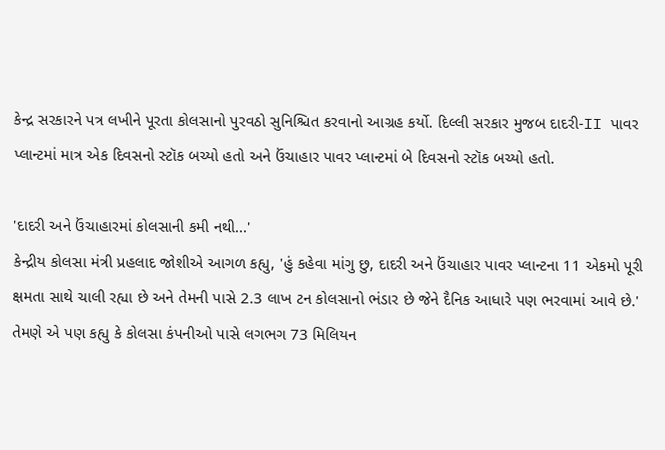કેન્દ્ર સરકારને પત્ર લખીને પૂરતા કોલસાનો પુરવઠો સુનિશ્ચિત કરવાનો આગ્રહ કર્યો. દિલ્લી સરકાર મુજબ દાદરી-II પાવર પ્લાન્ટમાં માત્ર એક દિવસનો સ્ટૉક બચ્યો હતો અને ઉંચાહાર પાવર પ્લાન્ટમાં બે દિવસનો સ્ટૉક બચ્યો હતો.

'દાદરી અને ઉંચાહારમાં કોલસાની કમી નથી...'
કેન્દ્રીય કોલસા મંત્રી પ્રહલાદ જોશીએ આગળ કહ્યુ, 'હું કહેવા માંગુ છુ, દાદરી અને ઉંચાહાર પાવર પ્લાન્ટના 11 એકમો પૂરી ક્ષમતા સાથે ચાલી રહ્યા છે અને તેમની પાસે 2.3 લાખ ટન કોલસાનો ભંડાર છે જેને દૈનિક આધારે પણ ભરવામાં આવે છે.' તેમણે એ પણ કહ્યુ કે કોલસા કંપનીઓ પાસે લગભગ 73 મિલિયન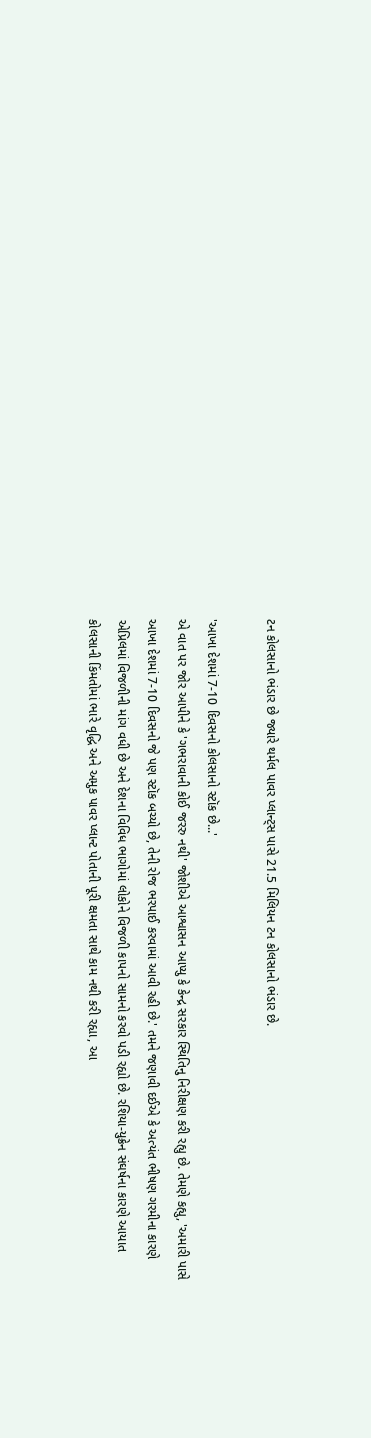ટન કોલસાનો ભંડાર છે જ્યારે થર્મલ પાવર પ્લાન્ટ્સ પાસે 21.5 મિલિયન ટન કોલસાનો ભંડાર છે.

'આખા દેશમાં 7-10 દિવસનો કોલસાનો સ્ટૉક છે...'
એ વાત પર જોર આપીને કે 'ગભરાવાની કોઈ જરરુ નથી' જોશીએ આશ્વાસન આપ્યુ કે કેન્દ્ર સરકાર સ્થિતિનુ નિરીક્ષણ કરી રહ્યુ છે. તેમણે કહ્યુ, 'અમારી પાસે આખા દેશમાં 7-10 દિવસનો જે પણ સ્ટૉક બચ્યો છે, તેની રોજ ભરપાઈ કરવામાં આવી રહી છે.' તમને જણાવી દઈએ કે અત્યંત ભીષણ ગરમીના કારણે એપ્રિલમાં વિજળીની માંગ વધી છે અને દેશના વિવિધ ભાગોમાં લોકોને વિજળી કાપનો સામનો કરવો પડી રહ્યો છે. રશિયા-યુક્રેન સંઘર્ષના કારણે આયાત કોલસાની કિંમતોમાં ભારે વૃદ્ધિ અને અમુક પાવર પ્લાન્ટ પોતાની પૂરી ક્ષમતા સાથે કામ નથી કરી રહ્યા, આ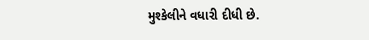મુશ્કેલીને વધારી દીધી છે.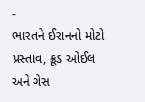-
ભારતને ઈરાનનો મોટો પ્રસ્તાવ, ક્રૂડ ઓઈલ અને ગેસ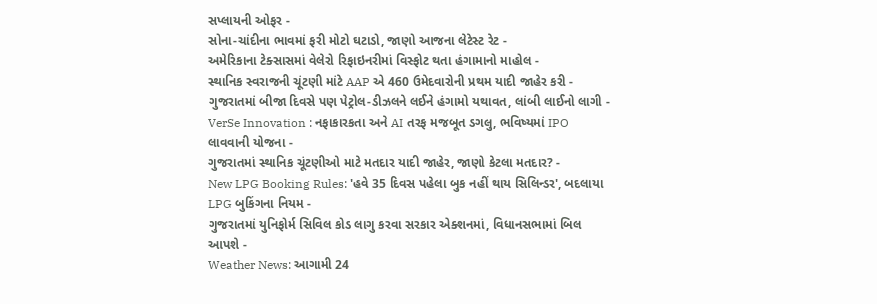સપ્લાયની ઓફર -
સોના-ચાંદીના ભાવમાં ફરી મોટો ઘટાડો, જાણો આજના લેટેસ્ટ રેટ -
અમેરિકાના ટેક્સાસમાં વેલેરો રિફાઇનરીમાં વિસ્ફોટ થતા હંગામાનો માહોલ -
સ્થાનિક સ્વરાજની ચૂંટણી માંટે AAP એ 460 ઉમેદવારોની પ્રથમ યાદી જાહેર કરી -
ગુજરાતમાં બીજા દિવસે પણ પેટ્રોલ-ડીઝલને લઈને હંગામો યથાવત, લાંબી લાઈનો લાગી -
VerSe Innovation : નફાકારકતા અને AI તરફ મજબૂત ડગલુ, ભવિષ્યમાં IPO લાવવાની યોજના -
ગુજરાતમાં સ્થાનિક ચૂંટણીઓ માટે મતદાર યાદી જાહેર, જાણો કેટલા મતદાર? -
New LPG Booking Rules: 'હવે 35 દિવસ પહેલા બુક નહીં થાય સિલિન્ડર', બદલાયા LPG બુકિંગના નિયમ -
ગુજરાતમાં યુનિફોર્મ સિવિલ કોડ લાગુ કરવા સરકાર એક્શનમાં, વિધાનસભામાં બિલ આપશે -
Weather News: આગામી 24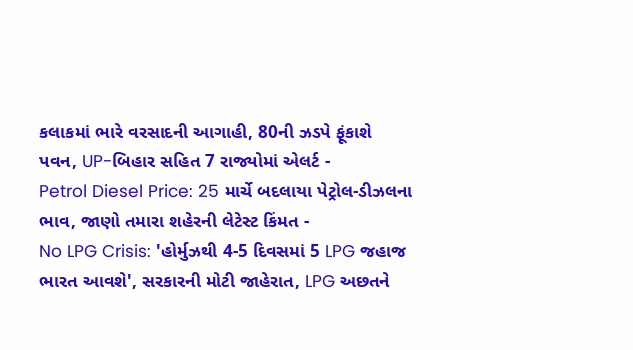કલાકમાં ભારે વરસાદની આગાહી, 80ની ઝડપે ફૂંકાશે પવન, UP-બિહાર સહિત 7 રાજ્યોમાં એલર્ટ -
Petrol Diesel Price: 25 માર્ચે બદલાયા પેટ્રોલ-ડીઝલના ભાવ, જાણો તમારા શહેરની લેટેસ્ટ કિંમત -
No LPG Crisis: 'હોર્મુઝથી 4-5 દિવસમાં 5 LPG જહાજ ભારત આવશે', સરકારની મોટી જાહેરાત, LPG અછતને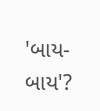'બાય-બાય'?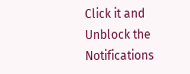Click it and Unblock the Notifications